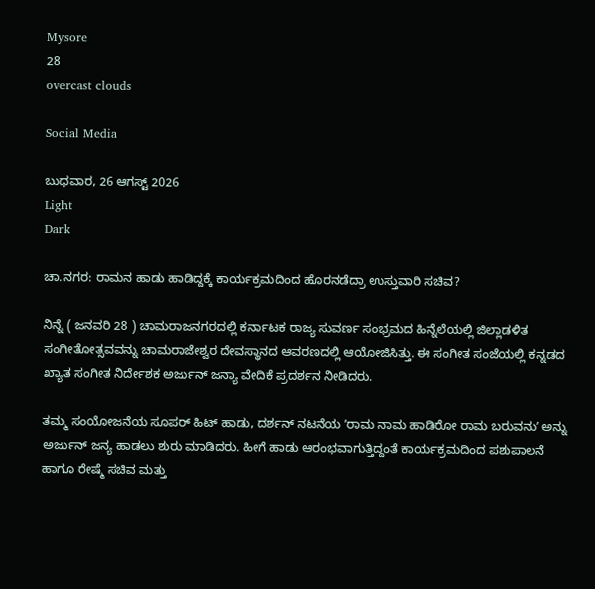Mysore
28
overcast clouds

Social Media

ಬುಧವಾರ, 26 ಆಗಸ್ಟ್ 2026
Light
Dark

ಚಾ.ನಗರ: ರಾಮನ ಹಾಡು ಹಾಡಿದ್ದಕ್ಕೆ ಕಾರ್ಯಕ್ರಮದಿಂದ ಹೊರನಡೆದ್ರಾ ಉಸ್ತುವಾರಿ ಸಚಿವ?

ನಿನ್ನೆ ( ಜನವರಿ 28 ) ಚಾಮರಾಜನಗರದಲ್ಲಿ ಕರ್ನಾಟಕ ರಾಜ್ಯ ಸುವರ್ಣ ಸಂಭ್ರಮದ ಹಿನ್ನೆಲೆಯಲ್ಲಿ ಜಿಲ್ಲಾಡಳಿತ ಸಂಗೀತೋತ್ಸವವನ್ನು ಚಾಮರಾಜೇಶ್ವರ ದೇವಸ್ಥಾನದ ಆವರಣದಲ್ಲಿ ಆಯೋಜಿಸಿತ್ತು. ಈ ಸಂಗೀತ ಸಂಜೆಯಲ್ಲಿ ಕನ್ನಡದ ಖ್ಯಾತ ಸಂಗೀತ ನಿರ್ದೇಶಕ ಅರ್ಜುನ್‌ ಜನ್ಯಾ ವೇದಿಕೆ ಪ್ರದರ್ಶನ ನೀಡಿದರು.

ತಮ್ಮ ಸಂಯೋಜನೆಯ ಸೂಪರ್‌ ಹಿಟ್‌ ಹಾಡು, ದರ್ಶನ್‌ ನಟನೆಯ ʼರಾಮ ನಾಮ ಹಾಡಿರೋ ರಾಮ ಬರುವನುʼ ಅನ್ನು ಅರ್ಜುನ್‌ ಜನ್ಯ ಹಾಡಲು ಶುರು ಮಾಡಿದರು. ಹೀಗೆ ಹಾಡು ಆರಂಭವಾಗುತ್ತಿದ್ದಂತೆ ಕಾರ್ಯಕ್ರಮದಿಂದ ಪಶುಪಾಲನೆ ಹಾಗೂ ರೇಷ್ಮೆ ಸಚಿವ ಮತ್ತು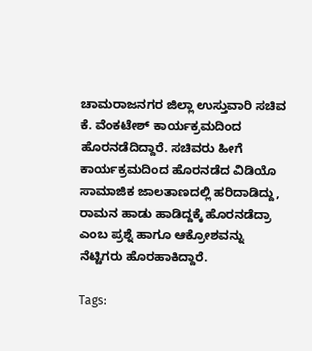ಚಾಮರಾಜನಗರ ಜಿಲ್ಲಾ ಉಸ್ತುವಾರಿ ಸಚಿವ ಕೆ. ವೆಂಕಟೇಶ್‌ ಕಾರ್ಯಕ್ರಮದಿಂದ ಹೊರನಡೆದಿದ್ದಾರೆ. ಸಚಿವರು ಹೀಗೆ ಕಾರ್ಯಕ್ರಮದಿಂದ ಹೊರನಡೆದ ವಿಡಿಯೊ ಸಾಮಾಜಿಕ ಜಾಲತಾಣದಲ್ಲಿ ಹರಿದಾಡಿದ್ದು, ರಾಮನ ಹಾಡು ಹಾಡಿದ್ದಕ್ಕೆ ಹೊರನಡೆದ್ರಾ ಎಂಬ ಪ್ರಶ್ನೆ ಹಾಗೂ ಆಕ್ರೋಶವನ್ನು ನೆಟ್ಟಿಗರು ಹೊರಹಾಕಿದ್ದಾರೆ.

Tags: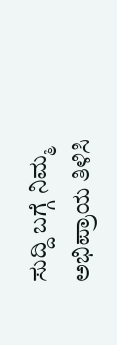ಸುದ್ದಿ ಬಗ್ಗೆ ನಿಮ್ಮ ಅಭಿಪ್ರಾಯ ತಿಳಿಸಿ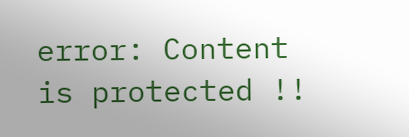error: Content is protected !!